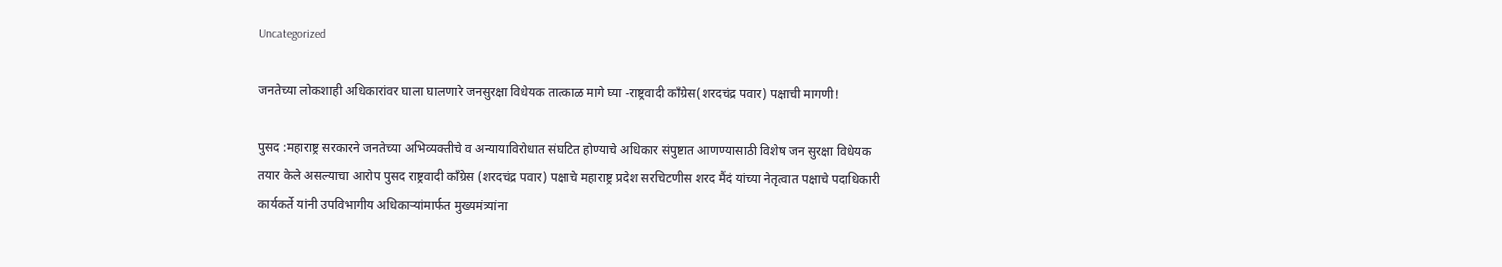Uncategorized

जनतेच्या लोकशाही अधिकारांवर घाला घालणारे जनसुरक्षा विधेयक तात्काळ मागे घ्या -राष्ट्रवादी काँग्रेस(शरदचंद्र पवार) पक्षाची मागणी!

पुसद :महाराष्ट्र सरकारने जनतेच्या अभिव्यक्तीचे व अन्यायाविरोधात संघटित होण्याचे अधिकार संपुष्टात आणण्यासाठी विशेष जन सुरक्षा विधेयक तयार केले असल्याचा आरोप पुसद राष्ट्रवादी काँग्रेस (शरदचंद्र पवार) पक्षाचे महाराष्ट्र प्रदेश सरचिटणीस शरद मैंदं यांच्या नेतृत्वात पक्षाचे पदाधिकारी कार्यकर्ते यांनी उपविभागीय अधिकाऱ्यांमार्फत मुख्यमंत्र्यांना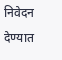निवेदन देण्यात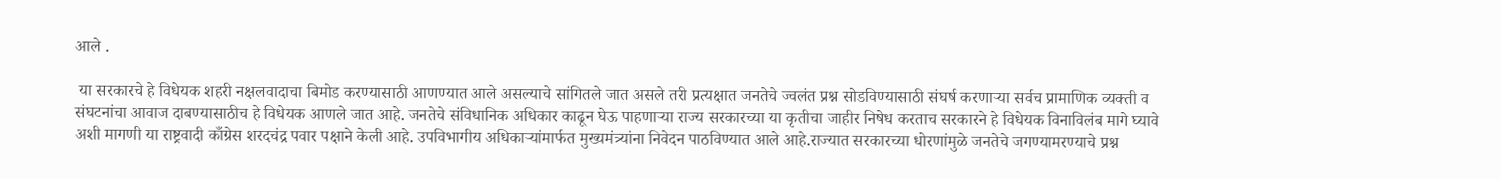आले .

 या सरकारचे हे विधेयक शहरी नक्षलवादाचा बिमोड करण्यासाठी आणण्यात आले असल्याचे सांगितले जात असले तरी प्रत्यक्षात जनतेचे ज्वलंत प्रश्न सोडविण्यासाठी संघर्ष करणाऱ्या सर्वच प्रामाणिक व्यक्ती व संघटनांचा आवाज दाबण्यासाठीच हे विधेयक आणले जात आहे. जनतेचे संविधानिक अधिकार काढून घेऊ पाहणाऱ्या राज्य सरकारच्या या कृतीचा जाहीर निषेध करताच सरकारने हे विधेयक विनाविलंब मागे घ्यावे अशी मागणी या राष्ट्रवादी काँग्रेस शरदचंद्र पवार पक्षाने केली आहे. उपविभागीय अधिकाऱ्यांमार्फत मुख्यमंत्र्यांना निवेदन पाठविण्यात आले आहे.राज्यात सरकारच्या धोरणांमुळे जनतेचे जगण्यामरण्याचे प्रश्न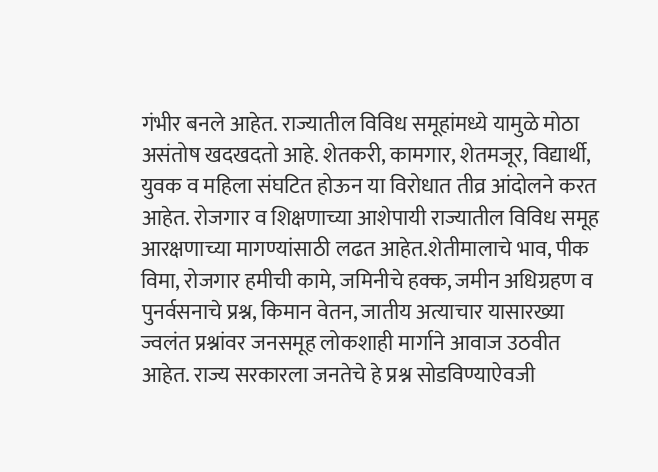गंभीर बनले आहेत. राज्यातील विविध समूहांमध्ये यामुळे मोठा असंतोष खदखदतो आहे. शेतकरी, कामगार, शेतमजूर, विद्यार्थी, युवक व महिला संघटित होऊन या विरोधात तीव्र आंदोलने करत आहेत. रोजगार व शिक्षणाच्या आशेपायी राज्यातील विविध समूह आरक्षणाच्या मागण्यांसाठी लढत आहेत.शेतीमालाचे भाव, पीक विमा, रोजगार हमीची कामे, जमिनीचे हक्क, जमीन अधिग्रहण व पुनर्वसनाचे प्रश्न, किमान वेतन, जातीय अत्याचार यासारख्या ज्वलंत प्रश्नांवर जनसमूह लोकशाही मार्गाने आवाज उठवीत आहेत. राज्य सरकारला जनतेचे हे प्रश्न सोडविण्याऐवजी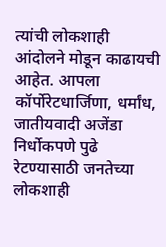त्यांची लोकशाही आंदोलने मोडून काढायची आहेत. आपला कॉर्पोरेटधार्जिणा, धर्मांध, जातीयवादी अजेंडा निर्धोकपणे पुढे रेटण्यासाठी जनतेच्या लोकशाही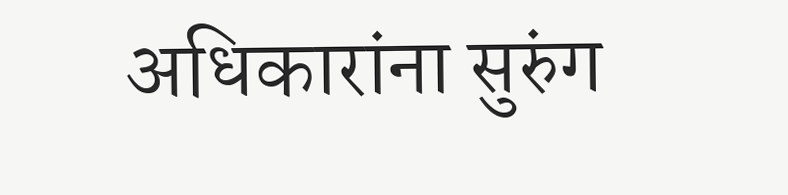अधिकारांना सुरुंग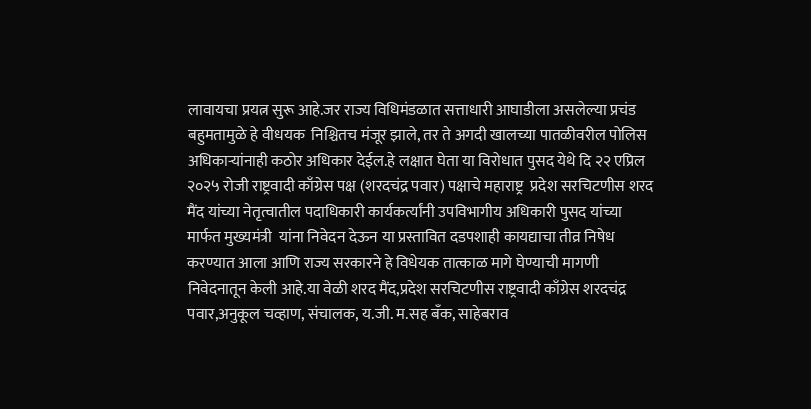लावायचा प्रयत्न सुरू आहे.जर राज्य विधिमंडळात सत्ताधारी आघाडीला असलेल्या प्रचंड बहुमतामुळे हे वीधयक  निश्चितच मंजूर झाले, तर ते अगदी खालच्या पातळीवरील पोलिस अधिकाऱ्यांनाही कठोर अधिकार देईल.हे लक्षात घेता या विरोधात पुसद येथे दि २२ एप्रिल     २०२५ रोजी राष्ट्रवादी काँग्रेस पक्ष (शरदचंद्र पवार) पक्षाचे महाराष्ट्र  प्रदेश सरचिटणीस शरद मैंद यांच्या नेतृत्वातील पदाधिकारी कार्यकर्त्यांनी उपविभागीय अधिकारी पुसद यांच्या मार्फत मुख्यमंत्री  यांना निवेदन देऊन या प्रस्तावित दडपशाही कायद्याचा तीव्र निषेध करण्यात आला आणि राज्य सरकारने हे विधेयक तात्काळ मागे घेण्याची मागणी निवेदनातून केली आहे.या वेळी शरद मैंद,प्रदेश सरचिटणीस राष्ट्रवादी काँग्रेस शरदचंद्र पवार,अनुकूल चव्हाण, संचालक, य.जी. म.सह बँक, साहेबराव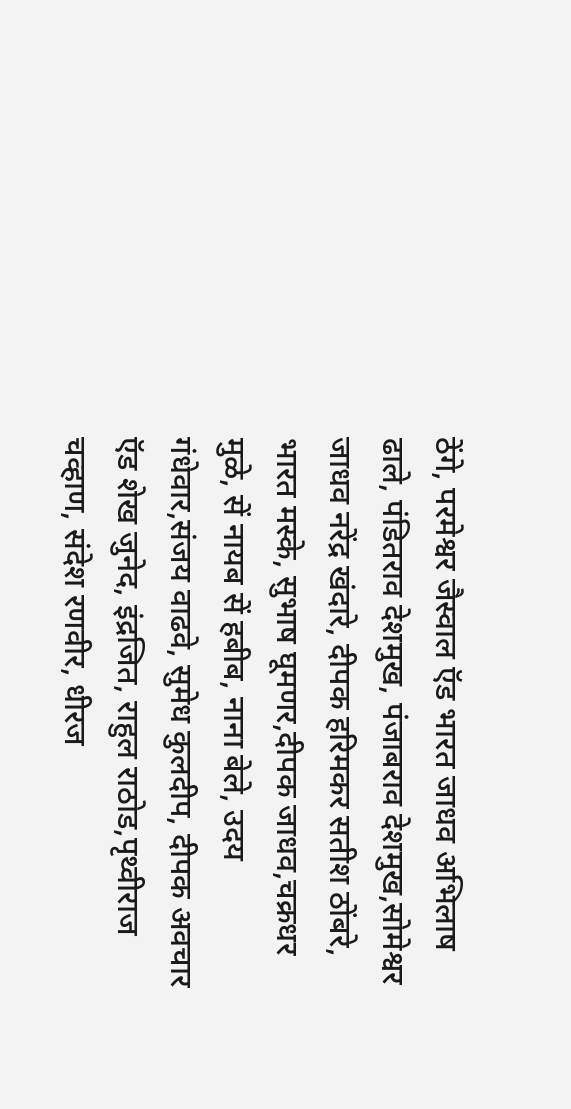ठेंगे, परमेश्वर जैस्वाल ऍड भारत जाधव अभिलाष ढाले, पंडितराव देशमुख, पंजाबराव देशमुख,सोमेश्वर जाधव नरेंद्र खंदारे, दीपक हरिमकर सतीश ठोंबरे, भारत मस्के, सुभाष घूमणर,दीपक जाधव,चक्रधर मुळे, सें नायब सें हबीब, नाना बेले, उदय गंधेवार,संजय वाढवे, सुमेध कुलदीप, दीपक अवचार ऍड शेख जुनेद, इंद्रजित, राहुल राठोड,पृथ्वीराज चव्हाण, संदेश रणवीर, धीरज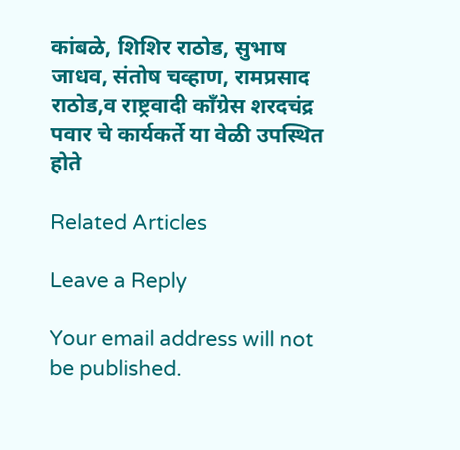कांबळे, शिशिर राठोड, सुभाष जाधव, संतोष चव्हाण, रामप्रसाद राठोड,व राष्ट्रवादी काँग्रेस शरदचंद्र पवार चे कार्यकर्ते या वेळी उपस्थित होते

Related Articles

Leave a Reply

Your email address will not be published.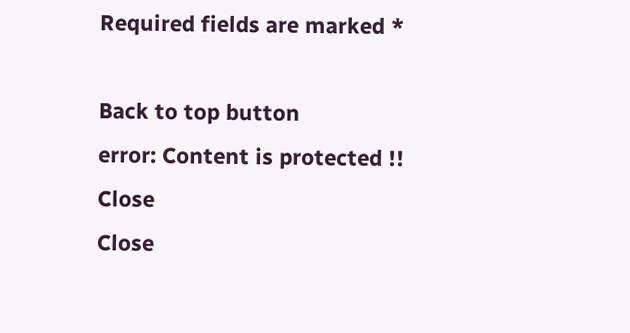Required fields are marked *

Back to top button
error: Content is protected !!
Close
Close